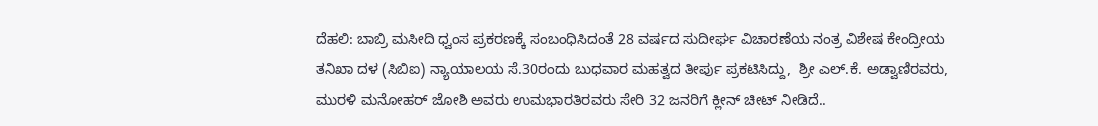ದೆಹಲಿ: ಬಾಬ್ರಿ ಮಸೀದಿ ಧ್ವಂಸ ಪ್ರಕರಣಕ್ಕೆ ಸಂಬಂಧಿಸಿದಂತೆ 28 ವರ್ಷದ ಸುದೀರ್ಘ ವಿಚಾರಣೆಯ ನಂತ್ರ ವಿಶೇಷ ಕೇಂದ್ರೀಯ ತನಿಖಾ ದಳ (ಸಿಬಿಐ) ನ್ಯಾಯಾಲಯ ಸೆ.30ರಂದು ಬುಧವಾರ ಮಹತ್ವದ ತೀರ್ಪು ಪ್ರಕಟಿಸಿದ್ದು,  ಶ್ರೀ ಎಲ್.ಕೆ. ಅಡ್ವಾಣಿರವರು, ಮುರಳಿ ಮನೋಹರ್ ಜೋಶಿ ಅವರು ಉಮಭಾರತಿರವರು ಸೇರಿ 32 ಜನರಿಗೆ ಕ್ಲೀನ್ ಚೀಟ್ ನೀಡಿದೆ..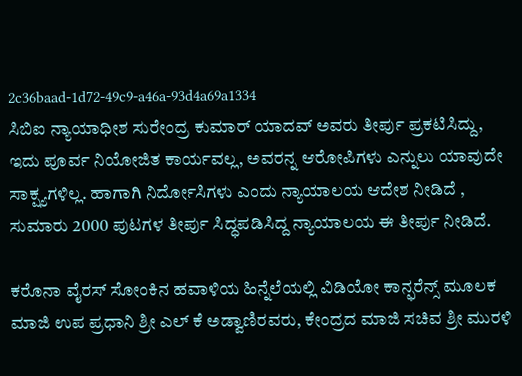2c36baad-1d72-49c9-a46a-93d4a69a1334
ಸಿಬಿಐ ನ್ಯಾಯಾಧೀಶ ಸುರೇಂದ್ರ ಕುಮಾರ್ ಯಾದವ್ ಅವರು ತೀರ್ಪು ಪ್ರಕಟಿಸಿದ್ದು, ಇದು ಪೂರ್ವ ನಿಯೋಜಿತ ಕಾರ್ಯವಲ್ಲ, ಅವರನ್ನ ಆರೋಪಿಗಳು ಎನ್ನುಲು ಯಾವುದೇ ಸಾಕ್ಷ್ಯಗಳಿಲ್ಲ. ಹಾಗಾಗಿ ನಿರ್ದೋಸಿಗಳು ಎಂದು ನ್ಯಾಯಾಲಯ ಆದೇಶ ನೀಡಿದೆ , ಸುಮಾರು 2000 ಪುಟಗಳ ತೀರ್ಪು ಸಿದ್ಧಪಡಿಸಿದ್ದ ನ್ಯಾಯಾಲಯ ಈ ತೀರ್ಪು ನೀಡಿದೆ.

ಕರೊನಾ ವೈರಸ್ ಸೋಂಕಿನ ಹವಾಳಿಯ ಹಿನ್ನೆಲೆಯಲ್ಲಿ ವಿಡಿಯೋ ಕಾನ್ಫರೆನ್ಸ್ ಮೂಲಕ ಮಾಜಿ ಉಪ ಪ್ರಧಾನಿ ಶ್ರೀ ಎಲ್ ಕೆ ಅಡ್ವಾಣಿರವರು, ಕೇಂದ್ರದ ಮಾಜಿ ಸಚಿವ ಶ್ರೀ ಮುರಳಿ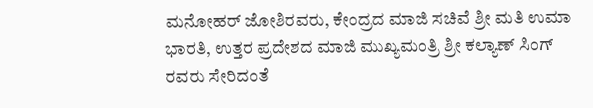ಮನೋಹರ್ ಜೋಶಿರವರು, ಕೇಂದ್ರದ ಮಾಜಿ ಸಚಿವೆ ಶ್ರೀ ಮತಿ ಉಮಾ ಭಾರತಿ, ಉತ್ತರ ಪ್ರದೇಶದ ಮಾಜಿ ಮುಖ್ಯಮಂತ್ರಿ ಶ್ರೀ ಕಲ್ಯಾಣ್ ಸಿಂಗ್ ರವರು ಸೇರಿದಂತೆ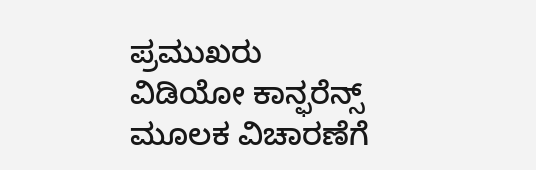ಪ್ರಮುಖರು ವಿಡಿಯೋ ಕಾನ್ಫರೆನ್ಸ್ ಮೂಲಕ ವಿಚಾರಣೆಗೆ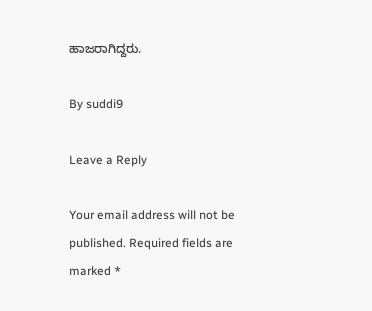ಹಾಜರಾಗಿದ್ದರು.

By suddi9

Leave a Reply

Your email address will not be published. Required fields are marked *